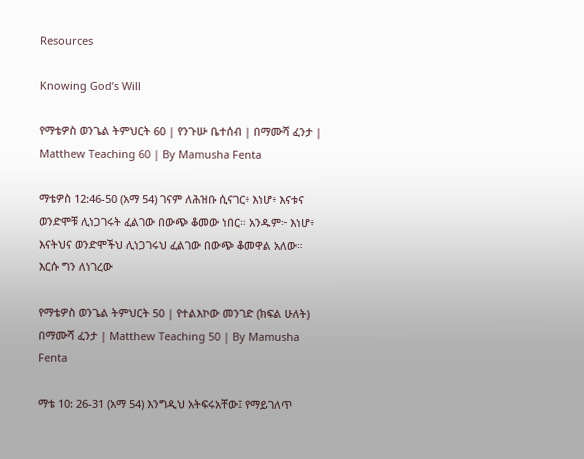Resources

Knowing God’s Will

የማቴዎስ ወንጌል ትምህርት 60 | የንጉሡ ቤተሰብ | በማሙሻ ፈንታ | Matthew Teaching 60 | By Mamusha Fenta

ማቴዎስ 12:46-50 (አማ 54) ገናም ለሕዝቡ ሲናገር፥ እነሆ፥ እናቱና ወንድሞቹ ሊነጋገሩት ፈልገው በውጭ ቆመው ነበር። አንዱም፦ እነሆ፥ እናትህና ወንድሞችህ ሊነጋገሩህ ፈልገው በውጭ ቆመዋል አለው። እርሱ ግን ለነገረው

የማቴዎስ ወንጌል ትምህርት 50 | የተልእኮው መንገድ (ክፍል ሁለት) በማሙሻ ፈንታ | Matthew Teaching 50 | By Mamusha Fenta

ማቴ 10: 26-31 (አማ 54) እንግዲህ አትፍሩአቸው፤ የማይገለጥ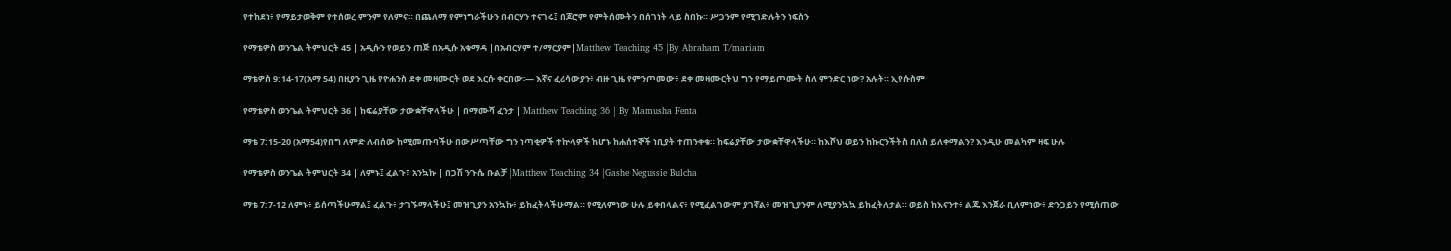የተከደነ፥ የማይታወቅም የተሰወረ ምንም የለምና። በጨለማ የምነግራችሁን በብርሃን ተናገሩ፤ በጆሮም የምትሰሙትን በሰገነት ላይ ስበኩ። ሥጋንም የሚገድሉትን ነፍስን

የማቴዎስ ወንጌል ትምህርት 45 | አዲሱን የወይን ጠጅ በአዲሱ አቁማዳ |በአብርሃም ተ/ማርያም|Matthew Teaching 45 |By Abraham T/mariam

ማቴዎስ 9:14-17(አማ 54) በዚያን ጊዜ የዮሐንስ ደቀ መዛሙርት ወደ እርሱ ቀርበው፡— እኛና ፈሪሳውያን፥ ብዙ ጊዜ የምንጦመው፥ ደቀ መዛሙርትህ ግን የማይጦሙት ስለ ምንድር ነው? አሉት። ኢየሱስም

የማቴዎስ ወንጌል ትምህርት 36 | ከፍሬያቸው ታውቋቸዋላችሁ | በማሙሻ ፈንታ | Matthew Teaching 36 | By Mamusha Fenta

ማቴ 7:15-20 (አማ54)የበግ ለምድ ለብሰው ከሚመጡባችሁ በውሥጣቸው ግን ነጣቂዎች ተኵላዎች ከሆኑ ከሐሰተኞች ነቢያት ተጠንቀቁ። ከፍሬያቸው ታውቋቸዋላችሁ። ከእሾህ ወይን ከኩርንችትስ በለስ ይለቀማልን? እንዲሁ መልካም ዛፍ ሁሉ

የማቴዎስ ወንጌል ትምህርት 34 | ለምኑ፤ ፈልጉ፣ አንኳኩ | በጋሽ ንጉሴ ቡልቻ |Matthew Teaching 34 |Gashe Negussie Bulcha

ማቴ 7:7-12 ለምኑ፥ ይሰጣችሁማል፤ ፈልጉ፥ ታገኙማላችሁ፤ መዝጊያን አንኳኩ፥ ይከፈትላችሁማል። የሚለምነው ሁሉ ይቀበላልና፥ የሚፈልገውም ያገኛል፥ መዝጊያንም ለሚያንኳኳ ይከፈትለታል። ወይስ ከእናንተ፥ ልጁ እንጀራ ቢለምነው፥ ድንጋይን የሚሰጠው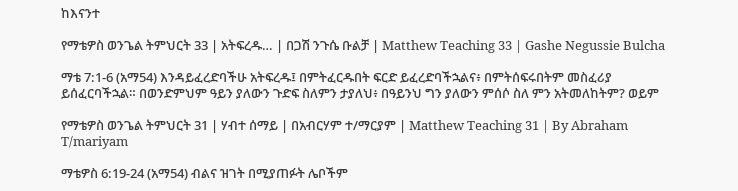ከእናንተ

የማቴዎስ ወንጌል ትምህርት 33 | አትፍረዱ… | በጋሽ ንጉሴ ቡልቻ | Matthew Teaching 33 | Gashe Negussie Bulcha

ማቴ 7:1-6 (አማ54) እንዳይፈረድባችሁ አትፍረዱ፤ በምትፈርዱበት ፍርድ ይፈረድባችኋልና፥ በምትሰፍሩበትም መስፈሪያ ይሰፈርባችኋል። በወንድምህም ዓይን ያለውን ጉድፍ ስለምን ታያለህ፥ በዓይንህ ግን ያለውን ምሰሶ ስለ ምን አትመለከትም? ወይም

የማቴዎስ ወንጌል ትምህርት 31 | ሃብተ ሰማይ | በአብርሃም ተ/ማርያም | Matthew Teaching 31 | By Abraham T/mariyam

ማቴዎስ 6:19-24 (አማ54) ብልና ዝገት በሚያጠፉት ሌቦችም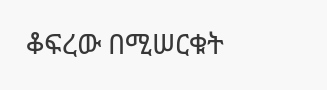ቆፍረው በሚሠርቁት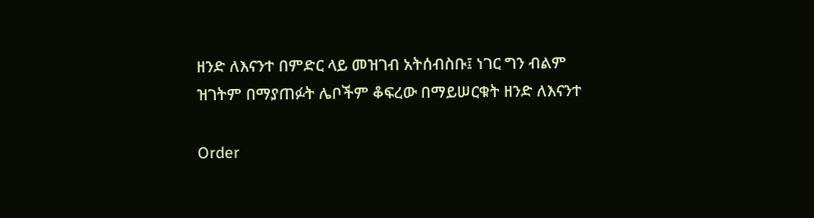ዘንድ ለእናንተ በምድር ላይ መዝገብ አትሰብስቡ፤ ነገር ግን ብልም ዝገትም በማያጠፉት ሌቦችም ቆፍረው በማይሠርቁት ዘንድ ለእናንተ

Order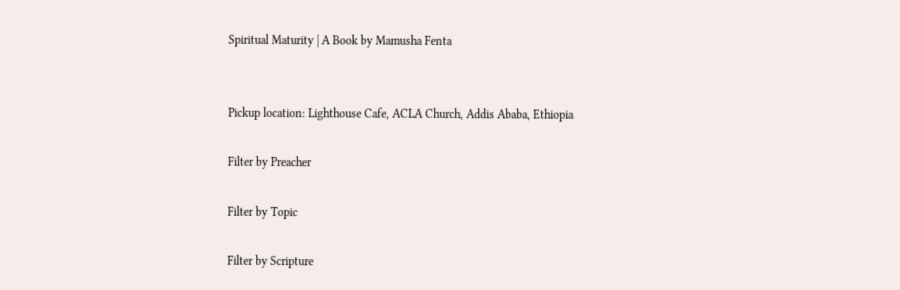Spiritual Maturity | A Book by Mamusha Fenta


Pickup location: Lighthouse Cafe, ACLA Church, Addis Ababa, Ethiopia

Filter by Preacher

Filter by Topic

Filter by Scripture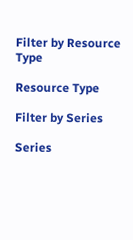Filter by Resource Type

Resource Type

Filter by Series

Series